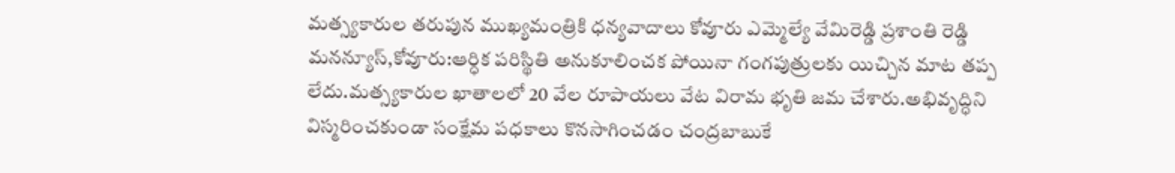మత్స్యకారుల తరుపున ముఖ్యమంత్రికి ధన్యవాదాలు కోవూరు ఎమ్మెల్యే వేమిరెడ్డి ప్రశాంతి రెడ్డి
మనన్యూస్,కోవూరు:ఆర్ధిక పరిస్థితి అనుకూలించక పోయినా గంగపుత్రులకు యిచ్చిన మాట తప్ప లేదు.మత్స్యకారుల ఖాతాలలో 20 వేల రూపాయలు వేట విరామ భృతి జమ చేశారు.అభివృద్ధిని విస్మరించకుండా సంక్షేమ పధకాలు కొనసాగించడం చంద్రబాబుకే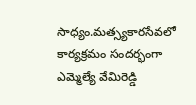సాధ్యం.మత్స్యకారసేవలో కార్యక్రమం సందర్భంగా ఎమ్మెల్యే వేమిరెడ్డి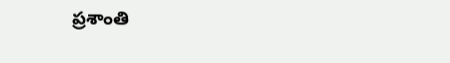ప్రశాంతి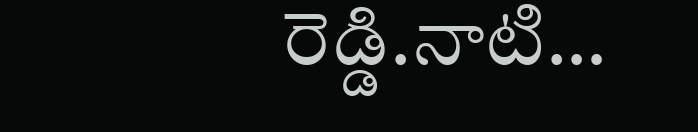రెడ్డి.నాటి…